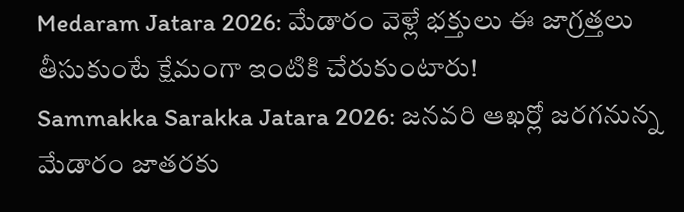Medaram Jatara 2026: మేడారం వెళ్లే భక్తులు ఈ జాగ్రత్తలు తీసుకుంటే క్షేమంగా ఇంటికి చేరుకుంటారు!
Sammakka Sarakka Jatara 2026: జనవరి ఆఖర్లో జరగనున్న మేడారం జాతరకు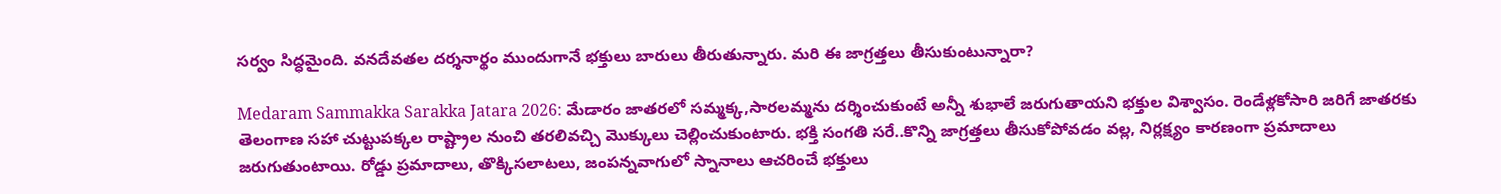సర్వం సిద్ధమైంది. వనదేవతల దర్శనార్థం ముందుగానే భక్తులు బారులు తీరుతున్నారు. మరి ఈ జాగ్రత్తలు తీసుకుంటున్నారా?

Medaram Sammakka Sarakka Jatara 2026: మేడారం జాతరలో సమ్మక్క,సారలమ్మను దర్శించుకుంటే అన్నీ శుభాలే జరుగుతాయని భక్తుల విశ్వాసం. రెండేళ్లకోసారి జరిగే జాతరకు తెలంగాణ సహా చుట్టుపక్కల రాష్ట్రాల నుంచి తరలివచ్చి మొక్కులు చెల్లించుకుంటారు. భక్తి సంగతి సరే..కొన్ని జాగ్రత్తలు తీసుకోపోవడం వల్ల, నిర్లక్ష్యం కారణంగా ప్రమాదాలు జరుగుతుంటాయి. రోడ్డు ప్రమాదాలు, తొక్కిసలాటలు, జంపన్నవాగులో స్నానాలు ఆచరించే భక్తులు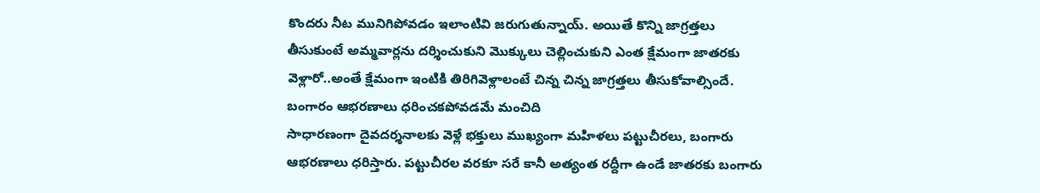కొందరు నీట మునిగిపోవడం ఇలాంటివి జరుగుతున్నాయ్. అయితే కొన్ని జాగ్రత్తలు తీసుకుంటే అమ్మవార్లను దర్శించుకుని మొక్కులు చెల్లించుకుని ఎంత క్షేమంగా జాతరకు వెళ్లారో..అంతే క్షేమంగా ఇంటికి తిరిగివెళ్లాలంటే చిన్న చిన్న జాగ్రత్తలు తీసుకోవాల్సిందే.
బంగారం ఆభరణాలు ధరించకపోవడమే మంచిది
సాధారణంగా దైవదర్శనాలకు వెళ్లే భక్తులు ముఖ్యంగా మహిళలు పట్టుచీరలు, బంగారు ఆభరణాలు ధరిస్తారు. పట్టుచీరల వరకూ సరే కానీ అత్యంత రద్దీగా ఉండే జాతరకు బంగారు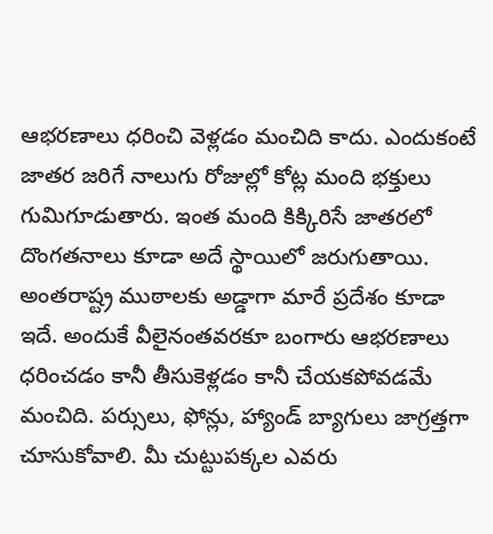ఆభరణాలు ధరించి వెళ్లడం మంచిది కాదు. ఎందుకంటే జాతర జరిగే నాలుగు రోజుల్లో కోట్ల మంది భక్తులు గుమిగూడుతారు. ఇంత మంది కిక్కిరిసే జాతరలో దొంగతనాలు కూడా అదే స్థాయిలో జరుగుతాయి. అంతరాష్ట్ర ముఠాలకు అడ్డాగా మారే ప్రదేశం కూడా ఇదే. అందుకే వీలైనంతవరకూ బంగారు ఆభరణాలు ధరించడం కానీ తీసుకెళ్లడం కానీ చేయకపోవడమే మంచిది. పర్సులు, ఫోన్లు, హ్యాండ్ బ్యాగులు జాగ్రత్తగా చూసుకోవాలి. మీ చుట్టుపక్కల ఎవరు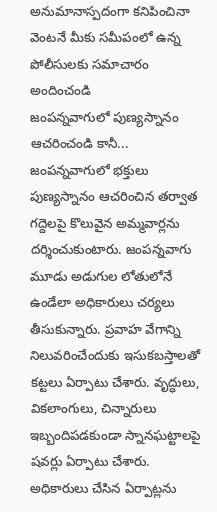అనుమానాస్పదంగా కనిపించినా వెంటనే మీకు సమీపంలో ఉన్న పోలీసులకు సమాచారం అందించండి
జంపన్నవాగులో పుణ్యస్నానం ఆచరించండి కానీ...
జంపన్నవాగులో భక్తులు పుణ్యస్నానం ఆచరించిన తర్వాత గద్దెలపై కొలువైన అమ్మవార్లను దర్శించుకుంటారు. జంపన్నవాగు మూడు అడుగుల లోతులోనే ఉండేలా అధికారులు చర్యలు తీసుకున్నారు. ప్రవాహ వేగాన్ని నిలువరించేందుకు ఇసుకబస్తాలతో కట్టలు ఏర్పాటు చేశారు. వృద్ధులు, వికలాంగులు, చిన్నారులు ఇబ్బందిపడకుండా స్నానఘట్టాలపై షవర్లు ఏర్పాటు చేశారు. అధికారులు చేసిన ఏర్పాట్లను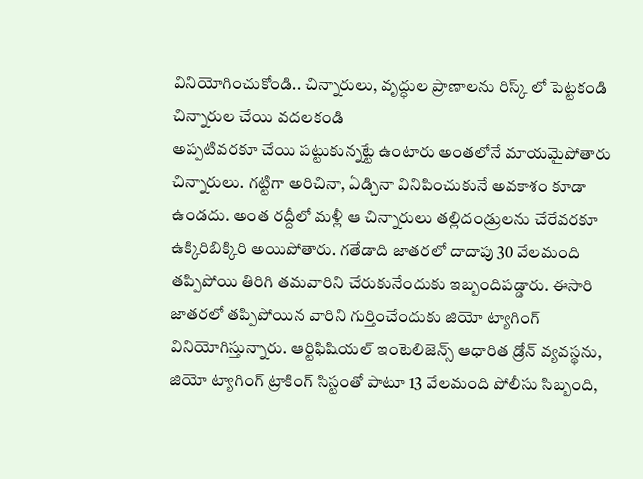వినియోగించుకోండి.. చిన్నారులు, వృద్ధుల ప్రాణాలను రిస్క్ లో పెట్టకండి
చిన్నారుల చేయి వదలకండి
అప్పటివరకూ చేయి పట్టుకున్నట్టే ఉంటారు అంతలోనే మాయమైపోతారు చిన్నారులు. గట్టిగా అరిచినా, ఏడ్చినా వినిపించుకునే అవకాశం కూడా ఉండదు. అంత రద్దీలో మళ్లీ ఆ చిన్నారులు తల్లిదండ్రులను చేరేవరకూ ఉక్కిరిబిక్కిరి అయిపోతారు. గతేడాది జాతరలో దాదాపు 30 వేలమంది తప్పిపోయి తిరిగి తమవారిని చేరుకునేందుకు ఇబ్బందిపడ్డారు. ఈసారి జాతరలో తప్పిపోయిన వారిని గుర్తించేందుకు జియో ట్యాగింగ్ వినియోగిస్తున్నారు. ఆర్టిఫిషియల్ ఇంటెలిజెన్స్ ఆధారిత డ్రోన్ వ్యవస్థను, జియో ట్యాగింగ్ ట్రాకింగ్ సిస్టంతో పాటూ 13 వేలమంది పోలీసు సిబ్బంది,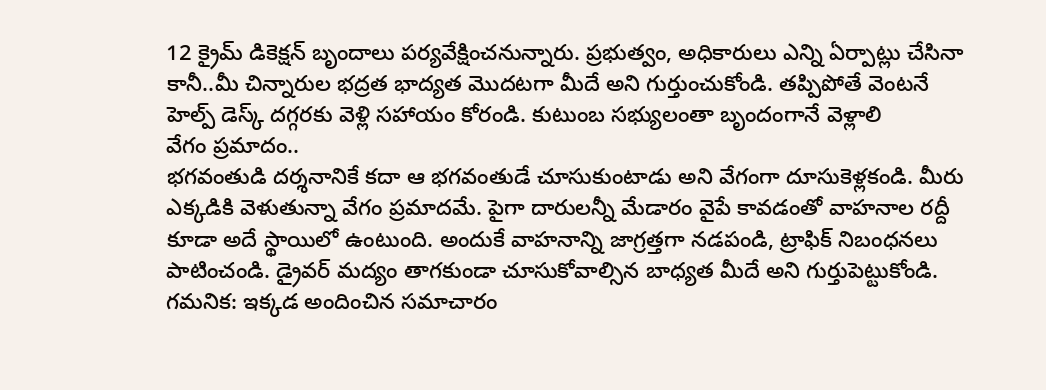12 క్రైమ్ డికెక్షన్ బృందాలు పర్యవేక్షించనున్నారు. ప్రభుత్వం, అధికారులు ఎన్ని ఏర్పాట్లు చేసినా కానీ..మీ చిన్నారుల భద్రత భాద్యత మొదటగా మీదే అని గుర్తుంచుకోండి. తప్పిపోతే వెంటనే హెల్ప్ డెస్క్ దగ్గరకు వెళ్లి సహాయం కోరండి. కుటుంబ సభ్యులంతా బృందంగానే వెళ్లాలి
వేగం ప్రమాదం..
భగవంతుడి దర్శనానికే కదా ఆ భగవంతుడే చూసుకుంటాడు అని వేగంగా దూసుకెళ్లకండి. మీరు ఎక్కడికి వెళుతున్నా వేగం ప్రమాదమే. పైగా దారులన్నీ మేడారం వైపే కావడంతో వాహనాల రద్దీ కూడా అదే స్థాయిలో ఉంటుంది. అందుకే వాహనాన్ని జాగ్రత్తగా నడపండి, ట్రాఫిక్ నిబంధనలు పాటించండి. డ్రైవర్ మద్యం తాగకుండా చూసుకోవాల్సిన బాధ్యత మీదే అని గుర్తుపెట్టుకోండి.
గమనిక: ఇక్కడ అందించిన సమాచారం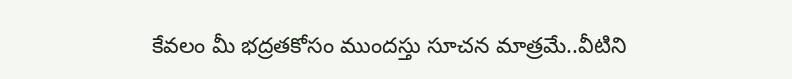కేవలం మీ భద్రతకోసం ముందస్తు సూచన మాత్రమే..వీటిని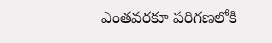ఎంతవరకూ పరిగణలోకి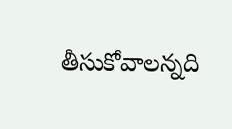తీసుకోవాలన్నది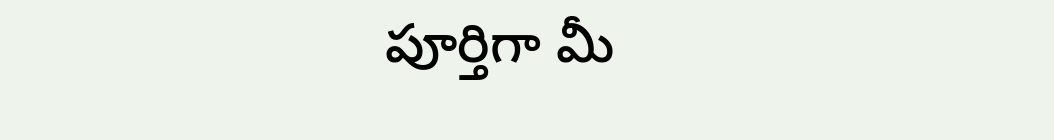పూర్తిగా మీ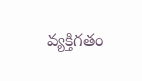వ్యక్తిగతం